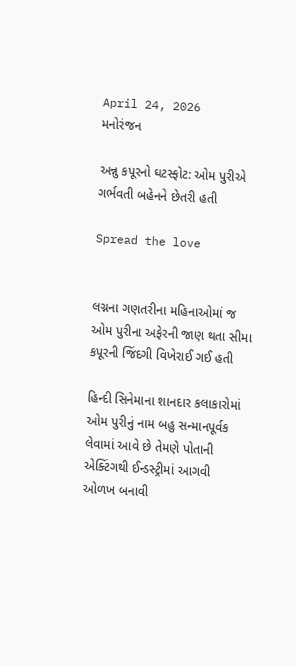April 24, 2026
મનોરંજન

અન્નુ કપૂરનો ઘટસ્ફોટ: ઓમ પુરીએ ગર્ભવતી બહેનને છેતરી હતી

Spread the love


લગ્નના ગણતરીના મહિનાઓમાં જ ઓમ પુરીના અફેરની જાણ થતા સીમા કપૂરની જિંદગી વિખેરાઈ ગઈ હતી

હિન્દી સિનેમાના શાનદાર કલાકારોમાં ઓમ પુરીનું નામ બહુ સન્માનપૂર્વક લેવામાં આવે છે તેમણે પોતાની એક્ટિંગથી ઈન્ડસ્ટ્રીમાં આગવી ઓળખ બનાવી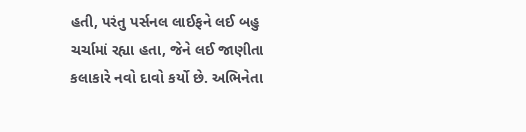હતી, પરંતુ પર્સનલ લાઈફને લઈ બહુ ચર્ચામાં રહ્યા હતા, જેને લઈ જાણીતા કલાકારે નવો દાવો કર્યો છે. અભિનેતા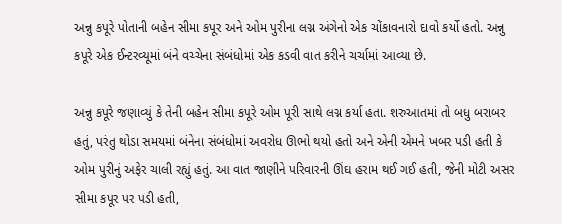અન્નુ કપૂરે પોતાની બહેન સીમા કપૂર અને ઓમ પુરીના લગ્ન અંગેનો એક ચોંકાવનારો દાવો કર્યો હતો. અન્નુ કપૂરે એક ઈન્ટરવ્યૂમાં બંને વચ્ચેના સંબંધોમાં એક કડવી વાત કરીને ચર્ચામાં આવ્યા છે.

અન્નુ કપૂરે જણાવ્યું કે તેની બહેન સીમા કપૂરે ઓમ પૂરી સાથે લગ્ન કર્યા હતા. શરુઆતમાં તો બધુ બરાબર હતું, પરંતુ થોડા સમયમાં બંનેના સંબંધોમાં અવરોધ ઊભો થયો હતો અને એની એમને ખબર પડી હતી કે ઓમ પુરીનું અફેર ચાલી રહ્યું હતું. આ વાત જાણીને પરિવારની ઊંઘ હરામ થઈ ગઈ હતી, જેની મોટી અસર સીમા કપૂર પર પડી હતી,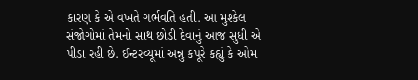કારણ કે એ વખતે ગર્ભવતિ હતી. આ મુશ્કેલ સંજોગોમાં તેમનો સાથ છોડી દેવાનું આજ સુધી એ પીડા રહી છે. ઈન્ટરવ્યૂમાં અન્નુ કપૂરે કહ્યું કે ઓમ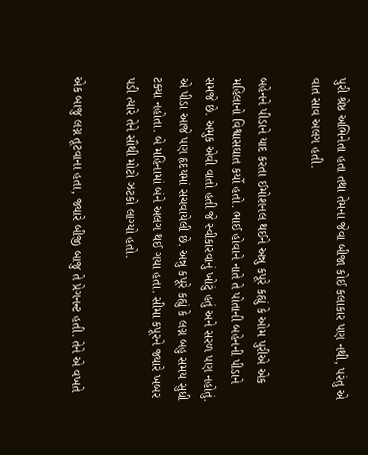પુરી શ્રેષ્ઠ અભિનેતા હતા તથા તેમના જેવા બીજા કોઈ કલાકાર પણ નથી, પરંતુ એ વાત સાવ અલગ હતી.

બહેનને પીડાને યાદ કરતા ઈમોશનલ થઈને અન્નુ કપૂરે કહ્યું કે ઓમ પુરીએ એક મહિલાનો વિશ્વાસઘાત કર્યો હતો. ભાઈ હોવાને નાતે તે પોતાની બહેનની પીડાને સમજે છે. અમુક એવી વાતો હતી જે સ્વીકારવાનું ખોટું હતું અને સરળ પણ નહોતું. એ પીડા આજે પણ હૃદયમાં સચવાયેલી છે. અન્નુ કપૂરે કહ્યું કે લગ્ન બહુ સમય સુધી ટક્યા નહોતા. બે મહિનામાં બંને અલગ થઈ ગયા હતા. સીમા કપૂરને જ્યારે ખબર પડી ત્યારે તેને સૌથી મોટો ઝટકો લાગ્યો હતો.

એક બાજુ લગ્ન તૂટવાના હતા, જ્યારે બીજી બાજુ તે પ્રેગનન્ટ હતી. તેને એ વખતે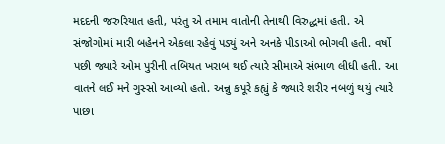મદદની જરુરિયાત હતી, પરંતુ એ તમામ વાતોની તેનાથી વિરુદ્ધમાં હતી. એ સંજોગોમાં મારી બહેનને એકલા રહેવું પડ્યું અને અનકે પીડાઓ ભોગવી હતી. વર્ષો પછી જ્યારે ઓમ પુરીની તબિયત ખરાબ થઈ ત્યારે સીમાએ સંભાળ લીધી હતી. આ વાતને લઈ મને ગુસ્સો આવ્યો હતો. અન્નુ કપૂરે કહ્યું કે જ્યારે શરીર નબળું થયું ત્યારે પાછા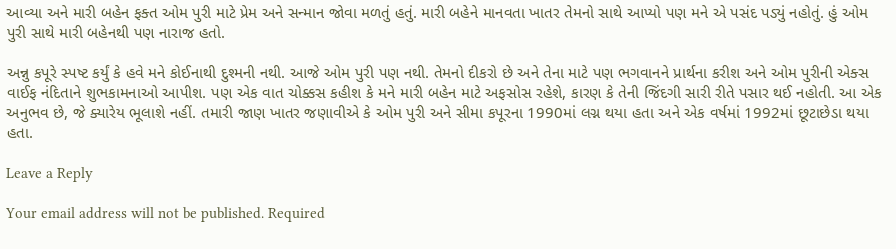આવ્યા અને મારી બહેન ફક્ત ઓમ પુરી માટે પ્રેમ અને સન્માન જોવા મળતું હતું. મારી બહેને માનવતા ખાતર તેમનો સાથે આપ્યો પણ મને એ પસંદ પડ્યું નહોતું. હું ઓમ પુરી સાથે મારી બહેનથી પણ નારાજ હતો.

અન્નુ કપૂરે સ્પષ્ટ કર્યું કે હવે મને કોઈનાથી દુશ્મની નથી. આજે ઓમ પુરી પણ નથી. તેમનો દીકરો છે અને તેના માટે પણ ભગવાનને પ્રાર્થના કરીશ અને ઓમ પુરીની એક્સ વાઈફ નંદિતાને શુભકામનાઓ આપીશ. પણ એક વાત ચોક્કસ કહીશ કે મને મારી બહેન માટે અફસોસ રહેશે, કારણ કે તેની જિંદગી સારી રીતે પસાર થઈ નહોતી. આ એક અનુભવ છે, જે ક્યારેય ભૂલાશે નહીં. તમારી જાણ ખાતર જણાવીએ કે ઓમ પુરી અને સીમા કપૂરના 1990માં લગ્ન થયા હતા અને એક વર્ષમાં 1992માં છૂટાછેડા થયા હતા.

Leave a Reply

Your email address will not be published. Required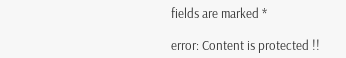fields are marked *

error: Content is protected !!